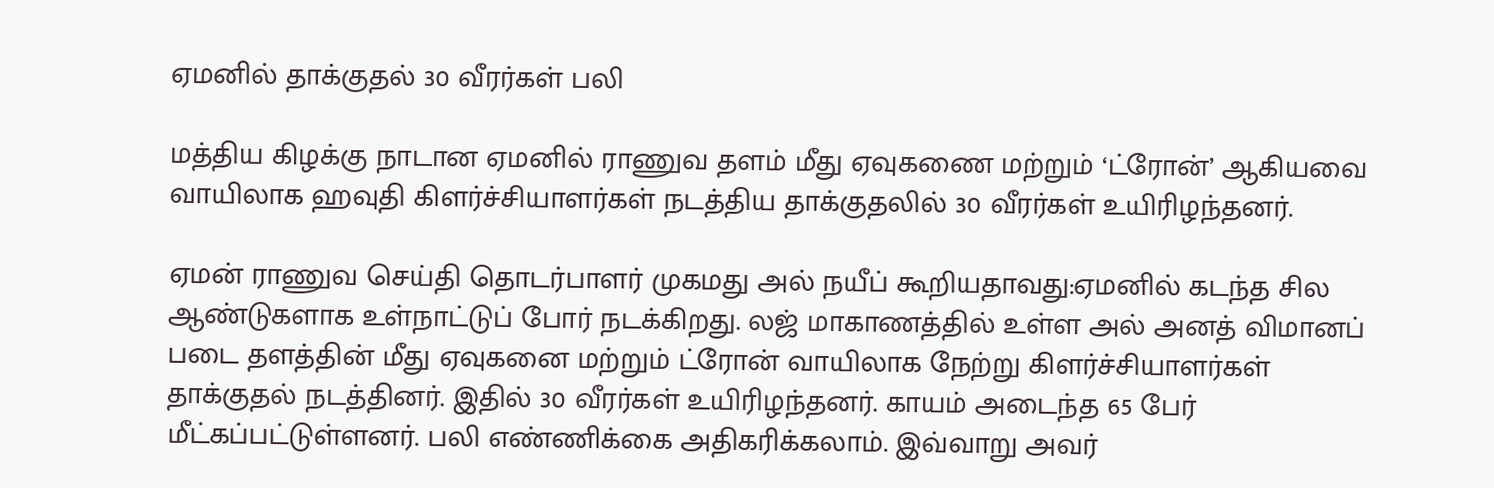ஏமனில் தாக்குதல் 30 வீரர்கள் பலி

மத்திய கிழக்கு நாடான ஏமனில் ராணுவ தளம் மீது ஏவுகணை மற்றும் ‘ட்ரோன்’ ஆகியவை வாயிலாக ஹவுதி கிளர்ச்சியாளர்கள் நடத்திய தாக்குதலில் 30 வீரர்கள் உயிரிழந்தனர்.

ஏமன் ராணுவ செய்தி தொடர்பாளர் முகமது அல் நயீப் கூறியதாவது:ஏமனில் கடந்த சில ஆண்டுகளாக உள்நாட்டுப் போர் நடக்கிறது. லஜ் மாகாணத்தில் உள்ள அல் அனத் விமானப் படை தளத்தின் மீது ஏவுகனை மற்றும் ட்ரோன் வாயிலாக நேற்று கிளர்ச்சியாளர்கள் தாக்குதல் நடத்தினர். இதில் 30 வீரர்கள் உயிரிழந்தனர். காயம் அடைந்த 65 பேர் மீட்கப்பட்டுள்ளனர். பலி எண்ணிக்கை அதிகரிக்கலாம். இவ்வாறு அவர்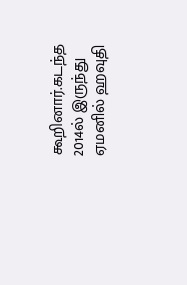கூறினார்.கடந்த 2014ல் இருந்து ஏமனில் ஹவுதி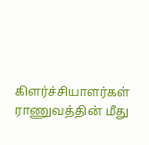கிளர்ச்சியாளர்கள் ராணுவத்தின் மீது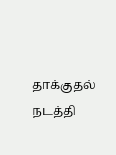தாக்குதல் நடத்தி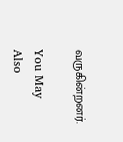வருகின்றனர்.

You May Also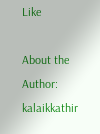Like

About the Author: kalaikkathir